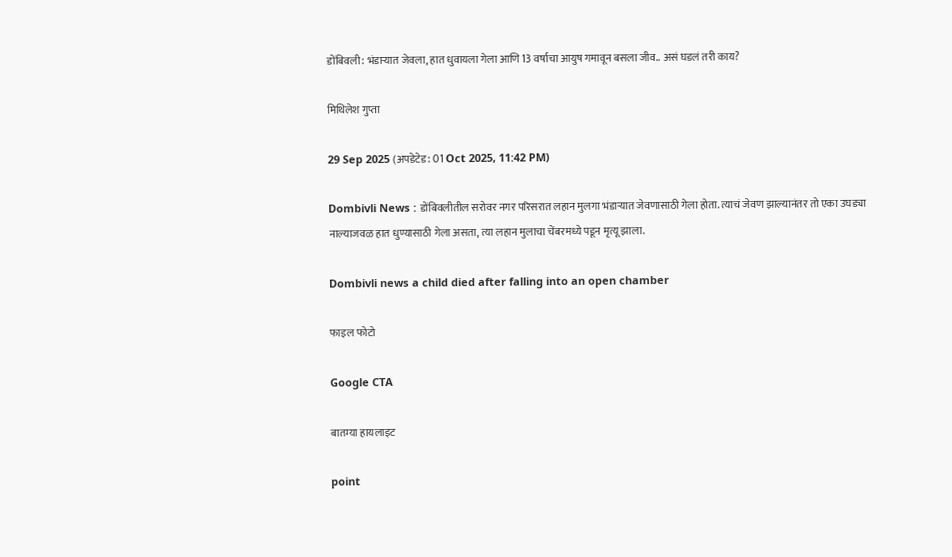डोंबिवली: भंडाऱ्यात जेवला, हात धुवायला गेला आणि 13 वर्षाचा आयुष गमावून बसला जीव.. असं घडलं तरी काय?

मिथिलेश गुप्ता

29 Sep 2025 (अपडेटेड: 01 Oct 2025, 11:42 PM)

Dombivli News : डोंबिवलीतील सरोवर नगर परिसरात लहान मुलगा भंडाऱ्यात जेवणासाठी गेला होता. त्याचं जेवण झाल्यानंतर तो एका उघड्या नाल्याजवळ हात धुण्यासाठी गेला असता, त्या लहान मुलाचा चेंबरमध्ये पडून मृत्यू झाला.

Dombivli news a child died after falling into an open chamber

फाइल फोटो

Google CTA

बातम्या हायलाइट

point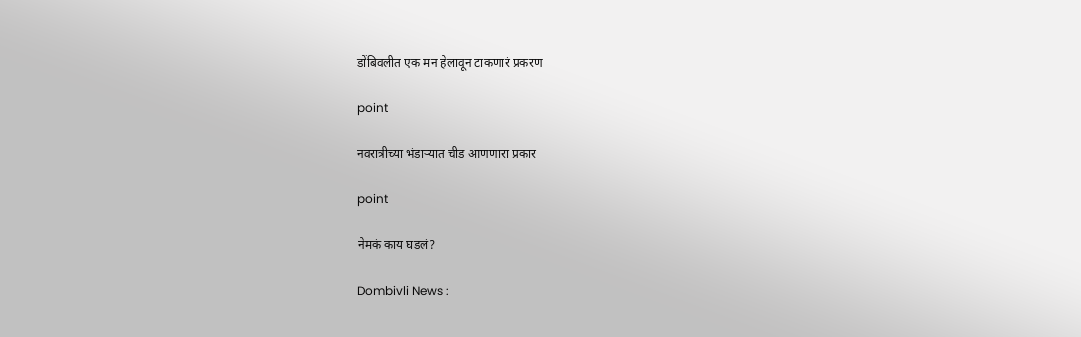डोंबिवलीत एक मन हेलावून टाकणारं प्रकरण

point

नवरात्रीच्या भंडाऱ्यात चीड आणणारा प्रकार

point

नेमकं काय घडलं?

Dombivli News :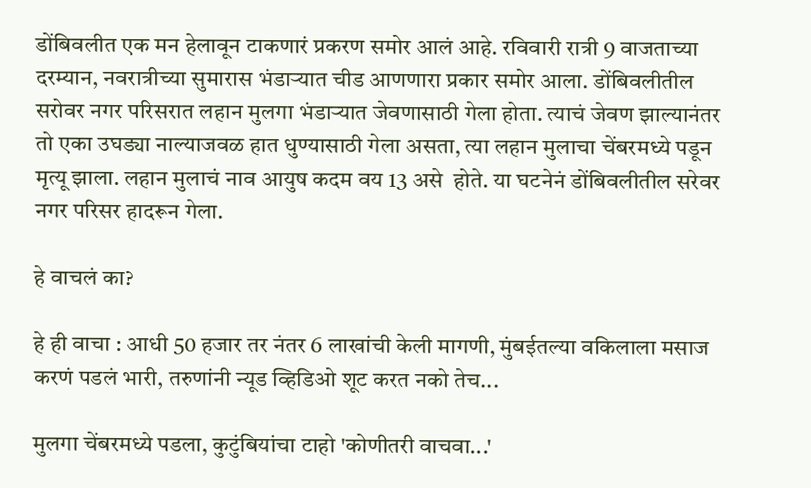डोंबिवलीत एक मन हेलावून टाकणारं प्रकरण समोर आलं आहे. रविवारी रात्री 9 वाजताच्या दरम्यान, नवरात्रीच्या सुमारास भंडाऱ्यात चीड आणणारा प्रकार समोर आला. डोंबिवलीतील सरोवर नगर परिसरात लहान मुलगा भंडाऱ्यात जेवणासाठी गेला होता. त्याचं जेवण झाल्यानंतर तो एका उघड्या नाल्याजवळ हात धुण्यासाठी गेला असता, त्या लहान मुलाचा चेंबरमध्ये पडून मृत्यू झाला. लहान मुलाचं नाव आयुष कदम वय 13 असे  होते. या घटनेनं डोंबिवलीतील सरेवर नगर परिसर हादरून गेला.

हे वाचलं का?

हे ही वाचा : आधी 50 हजार तर नंतर 6 लाखांची केली मागणी, मुंबईतल्या वकिलाला मसाज करणं पडलं भारी, तरुणांनी न्यूड व्हिडिओ शूट करत नको तेच...

मुलगा चेंबरमध्ये पडला, कुटुंबियांचा टाहो 'कोणीतरी वाचवा...'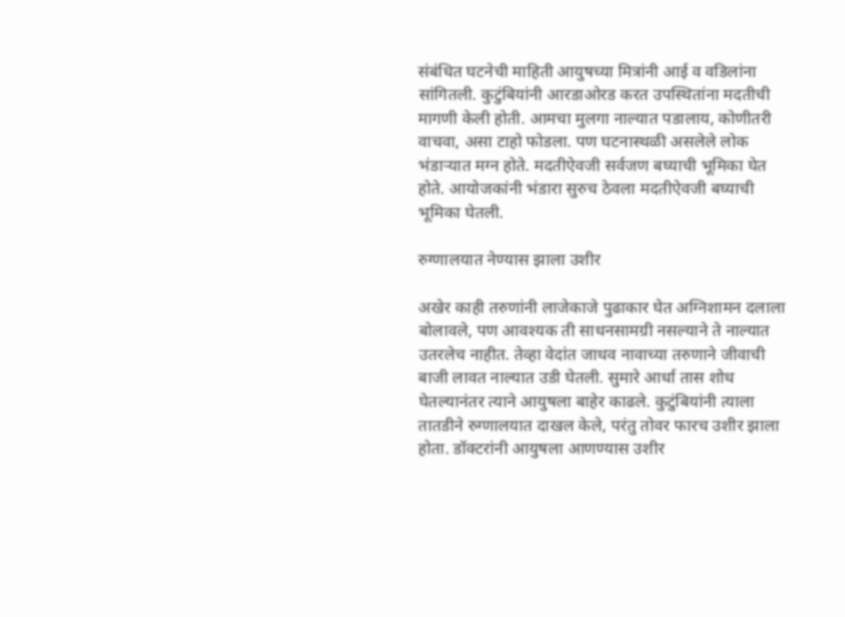संबंधित घटनेची माहिती आयुषच्या मित्रांनी आई व वडिलांना सांगितली. कुटुंबियांनी आरडाओरड करत उपस्थितांना मदतीची मागणी केली होती. आमचा मुलगा नाल्यात पडालाय, कोणीतरी वाचवा, असा टाहो फोडला. पण घटनास्थळी असलेले लोक भंडाऱ्यात मग्न होते. मदतीऐवजी सर्वजण बघ्याची भूमिका घेत होते. आयोजकांनी भंडारा सुरुच ठेवला मदतीऐवजी बघ्याची भूमिका घेतली.

रुग्णालयात नेण्यास झाला उशीर

अखेर काही तरुणांनी लाजेकाजे पुढाकार घेत अग्निशामन दलाला बोलावले, पण आवश्यक ती साधनसामग्री नसल्याने ते नाल्यात उतरलेच नाहीत. तेव्हा वेदांत जाधव नावाच्या तरुणाने जीवाची बाजी लावत नाल्यात उडी घेतली. सुमारे आर्धा तास शोध घेतल्यानंतर त्याने आयुषला बाहेर काढले. कुटुंबियांनी त्याला तातडीने रुग्णालयात दाखल केले, परंतु तोवर फारच उशीर झाला होता. डॉक्टरांनी आयुषला आणण्यास उशीर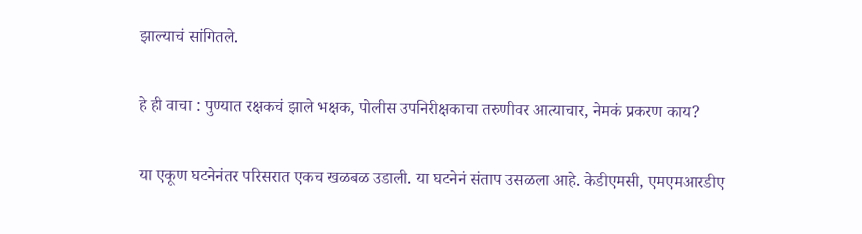झाल्याचं सांगितले.

हे ही वाचा : पुण्यात रक्षकचं झाले भक्षक, पोलीस उपनिरीक्षकाचा तरुणीवर आत्याचार, नेमकं प्रकरण काय?

या एकूण घटनेनंतर परिसरात एकच खळबळ उडाली. या घटनेनं संताप उसळला आहे. केडीएमसी, एमएमआरडीए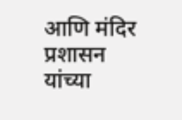आणि मंदिर प्रशासन यांच्या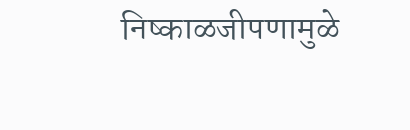निष्काळजीपणामुळे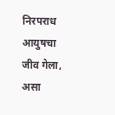निरपराध  आयुषचा जीव गेला, असा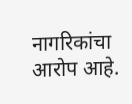नागरिकांचा आरोप आहे.